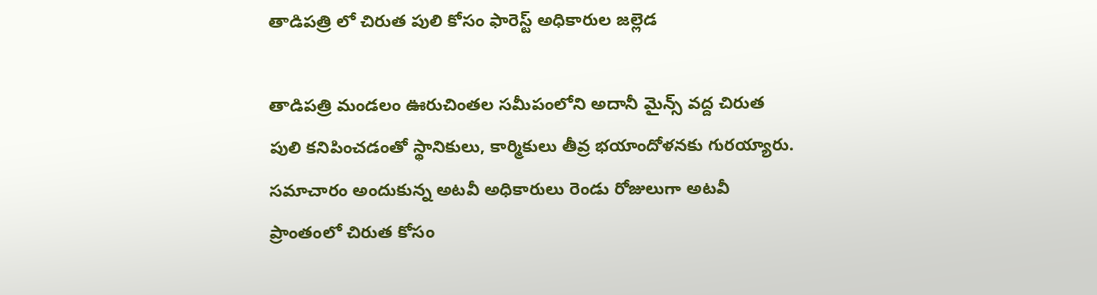తాడిపత్రి లో చిరుత పులి కోసం ఫారెస్ట్ అధికారుల జల్లెడ

తాడిపత్రి మండలం ఊరుచింతల సమీపంలోని అదానీ మైన్స్ వద్ద చిరుత పులి కనిపించడంతో స్థానికులు, కార్మికులు తీవ్ర భయాందోళనకు గురయ్యారు. సమాచారం అందుకున్న అటవీ అధికారులు రెండు రోజులుగా అటవీ ప్రాంతంలో చిరుత కోసం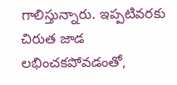గాలిస్తున్నారు. ఇప్పటివరకు చిరుత జాడ లభించకపోవడంతో,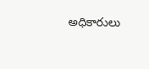అధికారులు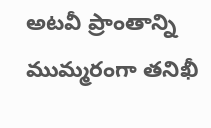అటవీ ప్రాంతాన్ని ముమ్మరంగా తనిఖీ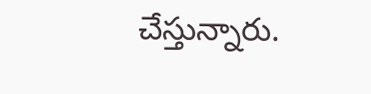చేస్తున్నారు.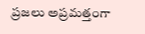ప్రజలు అప్రమత్తంగా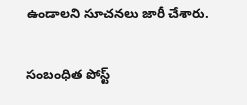ఉండాలని సూచనలు జారీ చేశారు.

సంబంధిత పోస్ట్